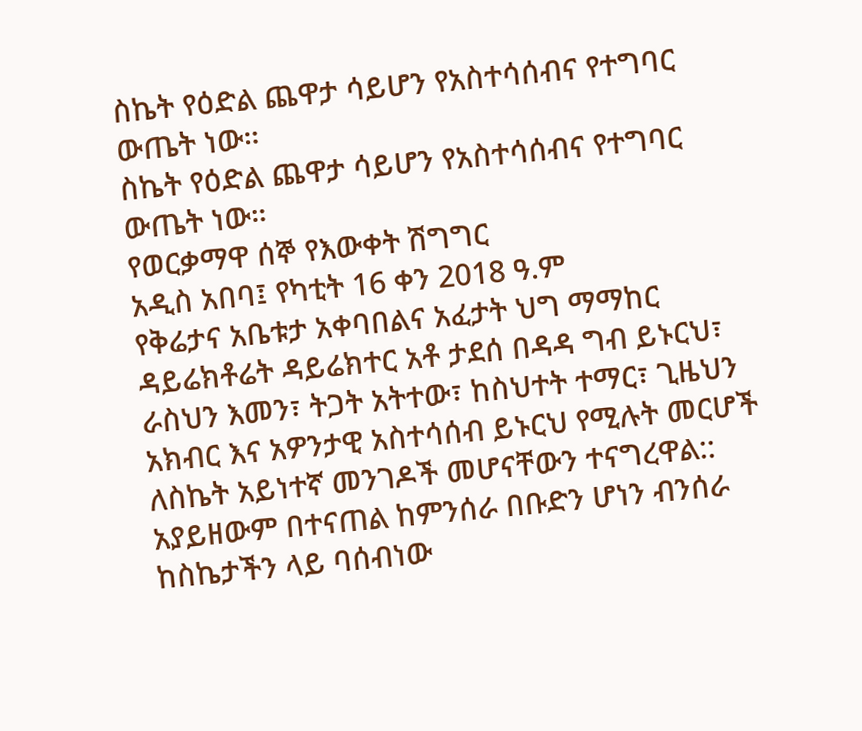ስኬት የዕድል ጨዋታ ሳይሆን የአስተሳሰብና የተግባር ውጤት ነው።
ስኬት የዕድል ጨዋታ ሳይሆን የአስተሳሰብና የተግባር ውጤት ነው።
የወርቃማዋ ሰኞ የእውቀት ሽግግር
አዲስ አበባ፤ የካቲት 16 ቀን 2018 ዓ.ም
የቅሬታና አቤቱታ አቀባበልና አፈታት ህግ ማማከር ዳይሬክቶሬት ዳይሬክተር አቶ ታደሰ በዳዳ ግብ ይኑርህ፣ ራስህን እመን፣ ትጋት አትተው፣ ከስህተት ተማር፣ ጊዜህን አክብር እና አዎንታዊ አስተሳሰብ ይኑርህ የሚሉት መርሆች ለስኬት አይነተኛ መንገዶች መሆናቸውን ተናግረዋል::
አያይዘውም በተናጠል ከምንሰራ በቡድን ሆነን ብንሰራ ከስኬታችን ላይ ባሰብነው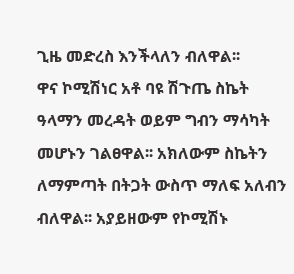ጊዜ መድረስ እንችላለን ብለዋል፡፡
ዋና ኮሚሽነር አቶ ባዩ ሽጉጤ ስኬት ዓላማን መረዳት ወይም ግብን ማሳካት መሆኑን ገልፀዋል፡፡ አክለውም ስኬትን ለማምጣት በትጋት ውስጥ ማለፍ አለብን ብለዋል፡፡ አያይዘውም የኮሚሽኑ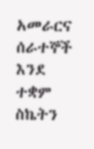አመራርና ሰራተኞች እንደ ተቋም ስኬትን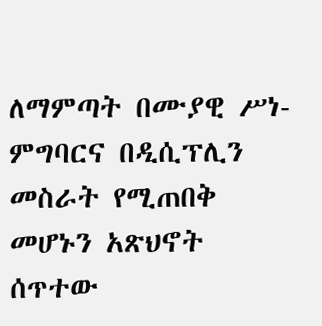ለማምጣት በሙያዊ ሥነ-ምግባርና በዲሲፕሊን መስራት የሚጠበቅ መሆኑን አጽህኖት ሰጥተው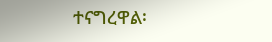ተናግረዋል፡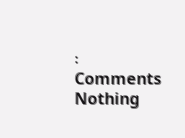፡
Comments
Nothing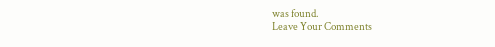was found.
Leave Your Comments